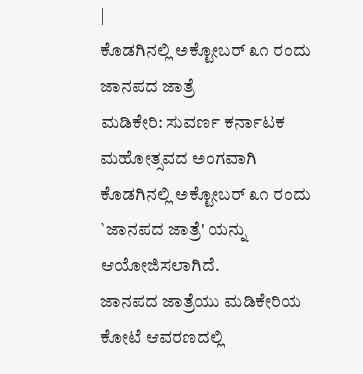|
ಕೊಡಗಿನಲ್ಲಿ ಅಕ್ಟೋಬರ್ ೩೧ ರಂದು ಜಾನಪದ ಜಾತ್ರೆ
ಮಡಿಕೇರಿ: ಸುವರ್ಣ ಕರ್ನಾಟಕ ಮಹೋತ್ಸವದ ಅಂಗವಾಗಿ
ಕೊಡಗಿನಲ್ಲಿ ಅಕ್ಟೋಬರ್ ೩೧ ರಂದು `ಜಾನಪದ ಜಾತ್ರೆ' ಯನ್ನು
ಆಯೋಜಿಸಲಾಗಿದೆ.
ಜಾನಪದ ಜಾತ್ರೆಯು ಮಡಿಕೇರಿಯ ಕೋಟೆ ಆವರಣದಲ್ಲಿ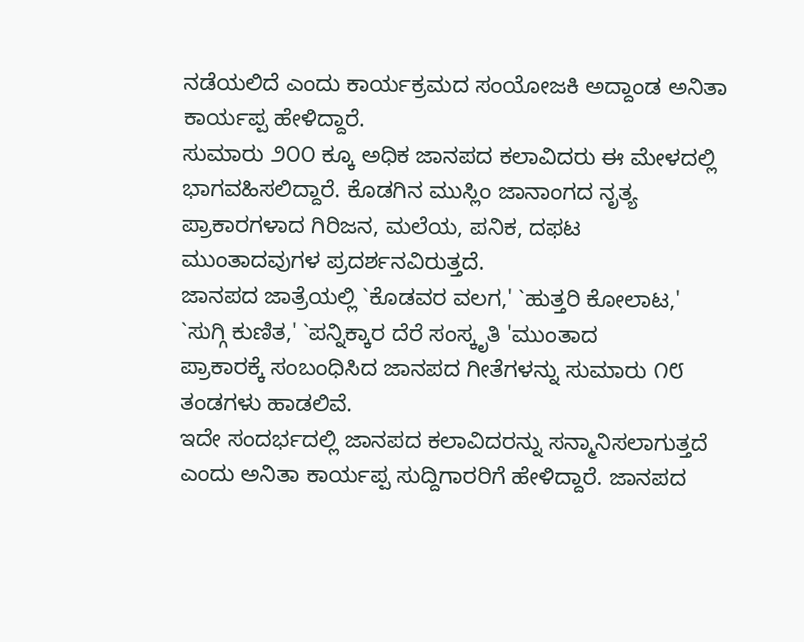ನಡೆಯಲಿದೆ ಎಂದು ಕಾರ್ಯಕ್ರಮದ ಸಂಯೋಜಕಿ ಅದ್ದಾಂಡ ಅನಿತಾ
ಕಾರ್ಯಪ್ಪ ಹೇಳಿದ್ದಾರೆ.
ಸುಮಾರು ೨೦೦ ಕ್ಕೂ ಅಧಿಕ ಜಾನಪದ ಕಲಾವಿದರು ಈ ಮೇಳದಲ್ಲಿ
ಭಾಗವಹಿಸಲಿದ್ದಾರೆ. ಕೊಡಗಿನ ಮುಸ್ಲಿಂ ಜಾನಾಂಗದ ನೃತ್ಯ
ಪ್ರಾಕಾರಗಳಾದ ಗಿರಿಜನ, ಮಲೆಯ, ಪನಿಕ, ದಫಟ
ಮುಂತಾದವುಗಳ ಪ್ರದರ್ಶನವಿರುತ್ತದೆ.
ಜಾನಪದ ಜಾತ್ರೆಯಲ್ಲಿ `ಕೊಡವರ ವಲಗ,' `ಹುತ್ತರಿ ಕೋಲಾಟ,'
`ಸುಗ್ಗಿ ಕುಣಿತ,' `ಪನ್ನಿಕ್ಕಾರ ದೆರೆ ಸಂಸ್ಕೃತಿ 'ಮುಂತಾದ
ಪ್ರಾಕಾರಕ್ಕೆ ಸಂಬಂಧಿಸಿದ ಜಾನಪದ ಗೀತೆಗಳನ್ನು ಸುಮಾರು ೧೮
ತಂಡಗಳು ಹಾಡಲಿವೆ.
ಇದೇ ಸಂದರ್ಭದಲ್ಲಿ ಜಾನಪದ ಕಲಾವಿದರನ್ನು ಸನ್ಮಾನಿಸಲಾಗುತ್ತದೆ
ಎಂದು ಅನಿತಾ ಕಾರ್ಯಪ್ಪ ಸುದ್ದಿಗಾರರಿಗೆ ಹೇಳಿದ್ದಾರೆ. ಜಾನಪದ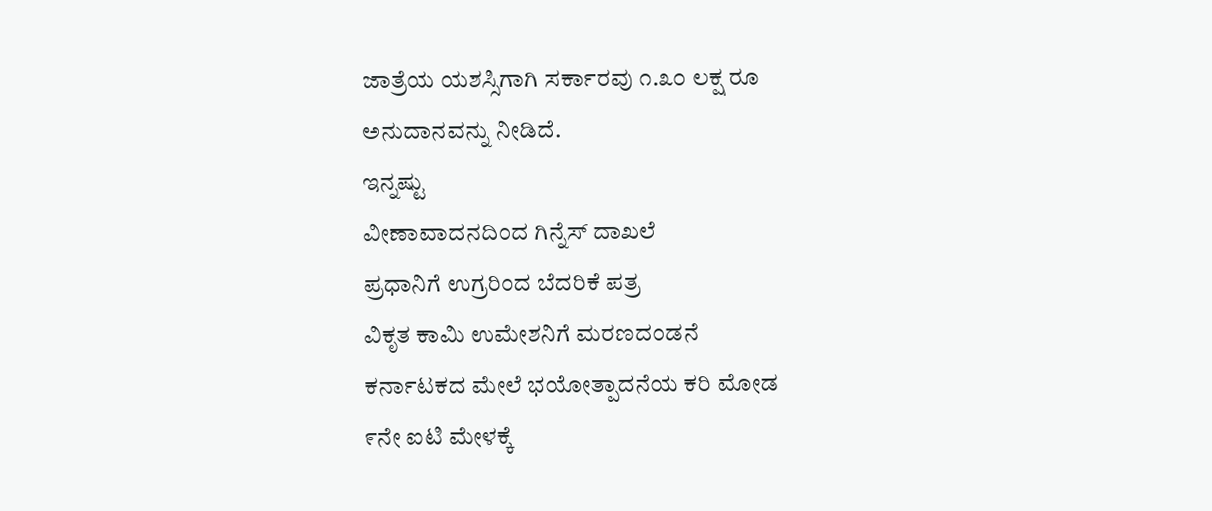ಜಾತ್ರೆಯ ಯಶಸ್ಸಿಗಾಗಿ ಸರ್ಕಾರವು ೧.೩೦ ಲಕ್ಷ ರೂ
ಅನುದಾನವನ್ನು ನೀಡಿದೆ.
ಇನ್ನಷ್ಟು
ವೀಣಾವಾದನದಿಂದ ಗಿನ್ನೆಸ್ ದಾಖಲೆ
ಪ್ರಧಾನಿಗೆ ಉಗ್ರರಿಂದ ಬೆದರಿಕೆ ಪತ್ರ
ವಿಕೃತ ಕಾಮಿ ಉಮೇಶನಿಗೆ ಮರಣದಂಡನೆ
ಕರ್ನಾಟಕದ ಮೇಲೆ ಭಯೋತ್ಪಾದನೆಯ ಕರಿ ಮೋಡ
೯ನೇ ಐಟಿ ಮೇಳಕ್ಕೆ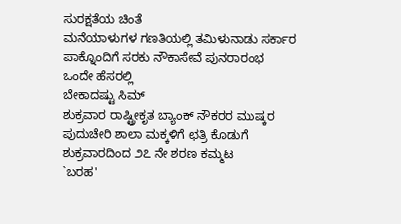ಸುರಕ್ಷತೆಯ ಚಿಂತೆ
ಮನೆಯಾಳುಗಳ ಗಣತಿಯಲ್ಲಿ ತಮಿಳುನಾಡು ಸರ್ಕಾರ
ಪಾಕ್ನೊಂದಿಗೆ ಸರಕು ನೌಕಾಸೇವೆ ಪುನರಾರಂಭ
ಒಂದೇ ಹೆಸರಲ್ಲಿ
ಬೇಕಾದಷ್ಟು ಸಿಮ್
ಶುಕ್ರವಾರ ರಾಷ್ಟ್ರೀಕೃತ ಬ್ಯಾಂಕ್ ನೌಕರರ ಮುಷ್ಕರ
ಪುದುಚೇರಿ ಶಾಲಾ ಮಕ್ಕಳಿಗೆ ಛತ್ರಿ ಕೊಡುಗೆ
ಶುಕ್ರವಾರದಿಂದ ೨೭ ನೇ ಶರಣ ಕಮ್ಮಟ
`ಬರಹ'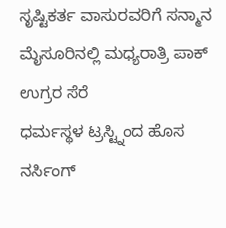ಸೃಷ್ಟಿಕರ್ತ ವಾಸುರವರಿಗೆ ಸನ್ಮಾನ
ಮೈಸೂರಿನಲ್ಲಿ ಮಧ್ಯರಾತ್ರಿ ಪಾಕ್ ಉಗ್ರರ ಸೆರೆ
ಧರ್ಮಸ್ಥಳ ಟ್ರಸ್ಟ್ನಿಂದ ಹೊಸ ನರ್ಸಿಂಗ್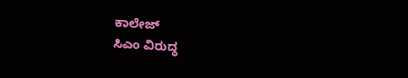ಕಾಲೇಜ್
ಸಿಎಂ ವಿರುದ್ಧ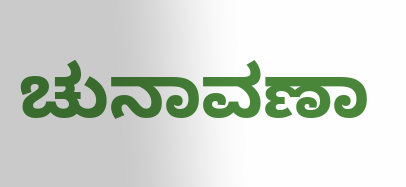ಚುನಾವಣಾ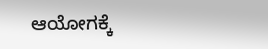ಆಯೋಗಕ್ಕೆ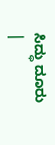ಸಿದ್ಧು ದೂರು
|